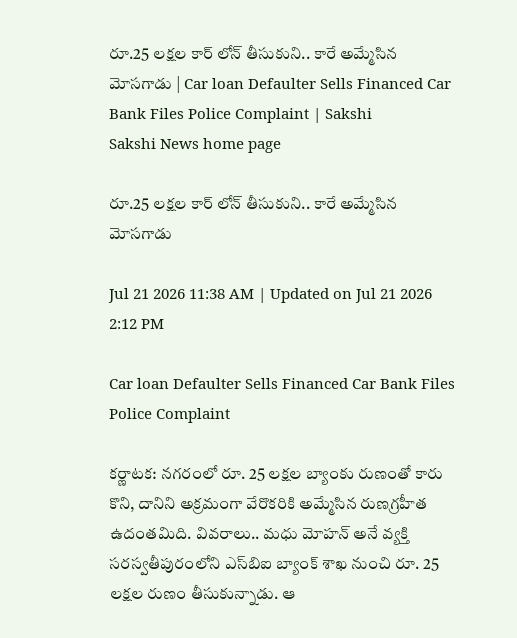రూ.25 లక్షల కార్‌ లోన్‌ తీసుకుని.. కారే అమ్మేసిన మోసగాడు | Car loan Defaulter Sells Financed Car Bank Files Police Complaint | Sakshi
Sakshi News home page

రూ.25 లక్షల కార్‌ లోన్‌ తీసుకుని.. కారే అమ్మేసిన మోసగాడు

Jul 21 2026 11:38 AM | Updated on Jul 21 2026 2:12 PM

Car loan Defaulter Sells Financed Car Bank Files Police Complaint

కర్ణాటక: నగరంలో రూ. 25 లక్షల బ్యాంకు రుణంతో కారు కొని, దానిని అక్రమంగా వేరొకరికి అమ్మేసిన రుణగ్రహీత ఉదంతమిది. వివరాలు.. మధు మోహన్‌ అనే వ్యక్తి సరస్వతీపురంలోని ఎస్‌బిఐ బ్యాంక్‌ శాఖ నుంచి రూ. 25 లక్షల రుణం తీసుకున్నాడు. ఆ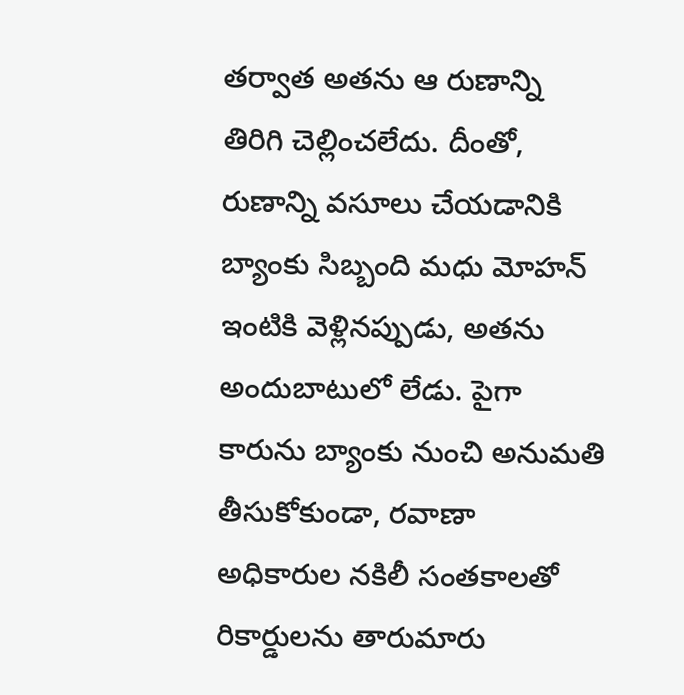తర్వాత అతను ఆ రుణాన్ని తిరిగి చెల్లించలేదు. దీంతో, రుణాన్ని వసూలు చేయడానికి బ్యాంకు సిబ్బంది మధు మోహన్‌ ఇంటికి వెళ్లినప్పుడు, అతను అందుబాటులో లేడు. పైగా కారును బ్యాంకు నుంచి అనుమతి తీసుకోకుండా, రవాణా అధికారుల నకిలీ సంతకాలతో రికార్డులను తారుమారు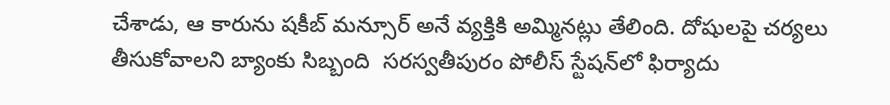చేశాడు, ఆ కారును షకీబ్‌ మన్సూర్‌ అనే వ్యక్తికి అమ్మినట్లు తేలింది. దోషులపై చర్యలు తీసుకోవాలని బ్యాంకు సిబ్బంది  సరస్వతీపురం పోలీస్‌ స్టేషన్‌లో ఫిర్యాదు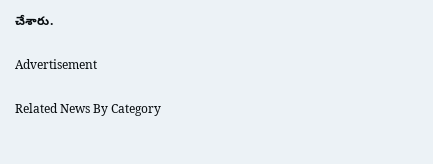చేశారు.

Advertisement

Related News By Category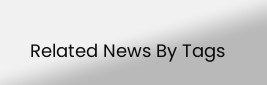Related News By Tags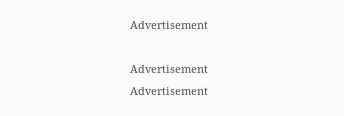Advertisement

Advertisement
Advertisement